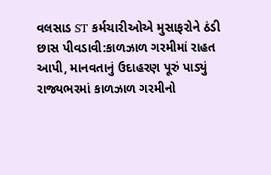વલસાડ ST કર્મચારીઓએ મુસાફરોને ઠંડી છાસ પીવડાવી:કાળઝાળ ગરમીમાં રાહત આપી, માનવતાનું ઉદાહરણ પૂરું પાડ્યું
રાજ્યભરમાં કાળઝાળ ગરમીનો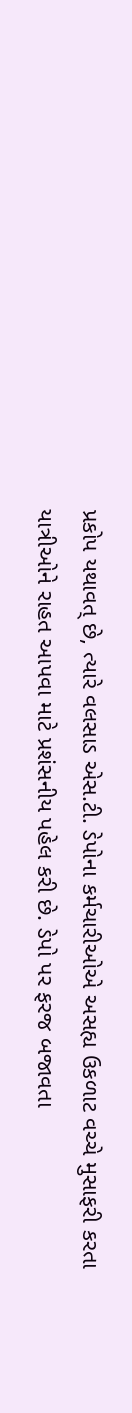પ્રકોપ યથાવત્ છે, ત્યારે વલસાડ એસ.ટી. ડેપોના કર્મચારીઓએ અસહ્ય ઉકળાટ વચ્ચે મુસાફરી કરતા યાત્રીઓને રાહત આપવા માટે પ્રશંસનીય પહેલ કરી છે. ડેપો પર ફરજ બજાવતા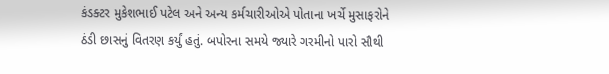કંડક્ટર મુકેશભાઈ પટેલ અને અન્ય કર્મચારીઓએ પોતાના ખર્ચે મુસાફરોને ઠંડી છાસનું વિતરણ કર્યું હતું. બપોરના સમયે જ્યારે ગરમીનો પારો સૌથી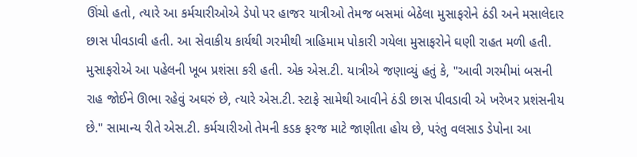ઊંચો હતો, ત્યારે આ કર્મચારીઓએ ડેપો પર હાજર યાત્રીઓ તેમજ બસમાં બેઠેલા મુસાફરોને ઠંડી અને મસાલેદાર છાસ પીવડાવી હતી. આ સેવાકીય કાર્યથી ગરમીથી ત્રાહિમામ પોકારી ગયેલા મુસાફરોને ઘણી રાહત મળી હતી. મુસાફરોએ આ પહેલની ખૂબ પ્રશંસા કરી હતી. એક એસ.ટી. યાત્રીએ જણાવ્યું હતું કે, "આવી ગરમીમાં બસની રાહ જોઈને ઊભા રહેવું અઘરું છે, ત્યારે એસ.ટી. સ્ટાફે સામેથી આવીને ઠંડી છાસ પીવડાવી એ ખરેખર પ્રશંસનીય છે." સામાન્ય રીતે એસ.ટી. કર્મચારીઓ તેમની કડક ફરજ માટે જાણીતા હોય છે, પરંતુ વલસાડ ડેપોના આ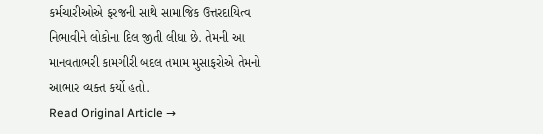કર્મચારીઓએ ફરજની સાથે સામાજિક ઉત્તરદાયિત્વ નિભાવીને લોકોના દિલ જીતી લીધા છે. તેમની આ માનવતાભરી કામગીરી બદલ તમામ મુસાફરોએ તેમનો આભાર વ્યક્ત કર્યો હતો.
Read Original Article →